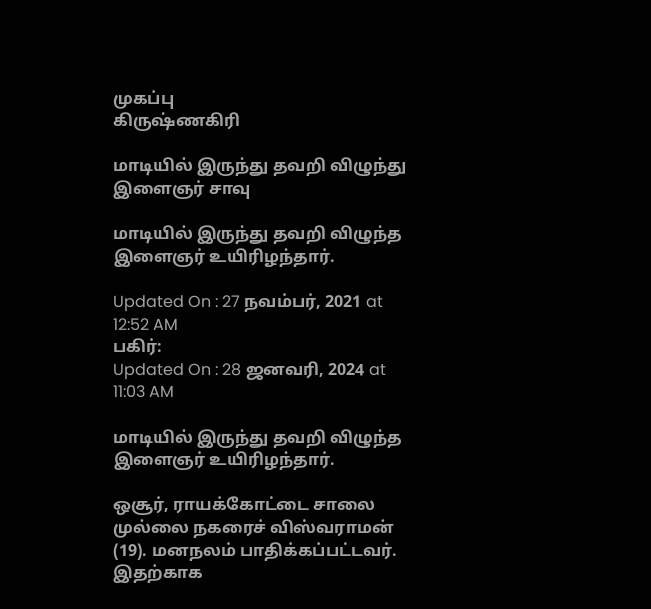முகப்பு
கிருஷ்ணகிரி

மாடியில் இருந்து தவறி விழுந்து இளைஞர் சாவு

மாடியில் இருந்து தவறி விழுந்த இளைஞர் உயிரிழந்தார்.

Updated On : 27 நவம்பர், 2021 at 12:52 AM
பகிர்:
Updated On : 28 ஜனவரி, 2024 at 11:03 AM

மாடியில் இருந்து தவறி விழுந்த இளைஞர் உயிரிழந்தார்.

ஒசூர், ராயக்கோட்டை சாலை முல்லை நகரைச் விஸ்வராமன் (19). மனநலம் பாதிக்கப்பட்டவர். இதற்காக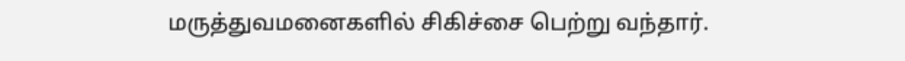மருத்துவமனைகளில் சிகிச்சை பெற்று வந்தார்.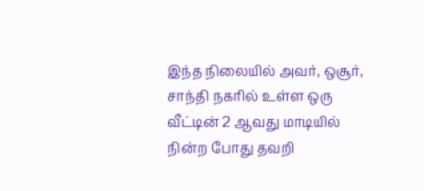இந்த நிலையில் அவர், ஒசூர், சாந்தி நகரில் உள்ள ஒரு வீட்டின் 2 ஆவது மாடியில் நின்ற போது தவறி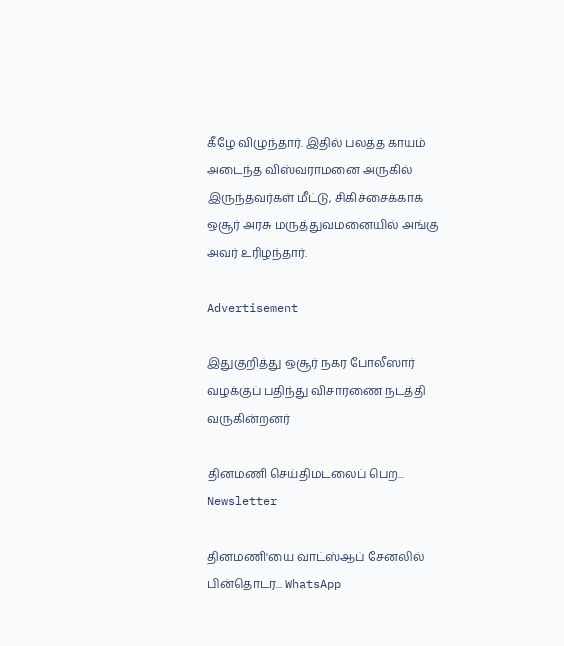கீழே விழுந்தார். இதில் பலத்த காயம் அடைந்த விஸ்வராமனை அருகில் இருந்தவர்கள் மீட்டு, சிகிச்சைக்காக ஒசூர் அரசு மருத்துவமனையில் அங்கு அவர் உரிழந்தார்.

Advertisement

இதுகுறித்து ஒசூர் நகர போலீஸார் வழக்குப் பதிந்து விசாரணை நடத்தி வருகின்றனர்

தினமணி செய்திமடலைப் பெற... Newsletter

தினமணி'யை வாட்ஸ்ஆப் சேனலில் பின்தொடர... WhatsApp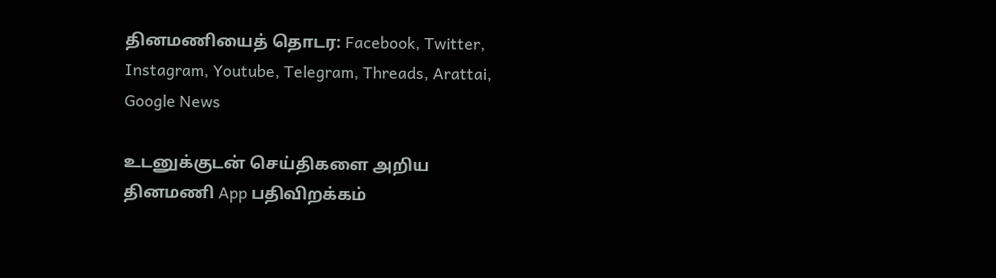தினமணியைத் தொடர: Facebook, Twitter, Instagram, Youtube, Telegram, Threads, Arattai, Google News

உடனுக்குடன் செய்திகளை அறிய தினமணி App பதிவிறக்கம்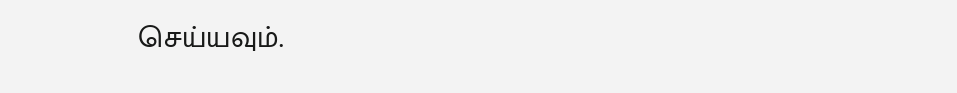செய்யவும்.